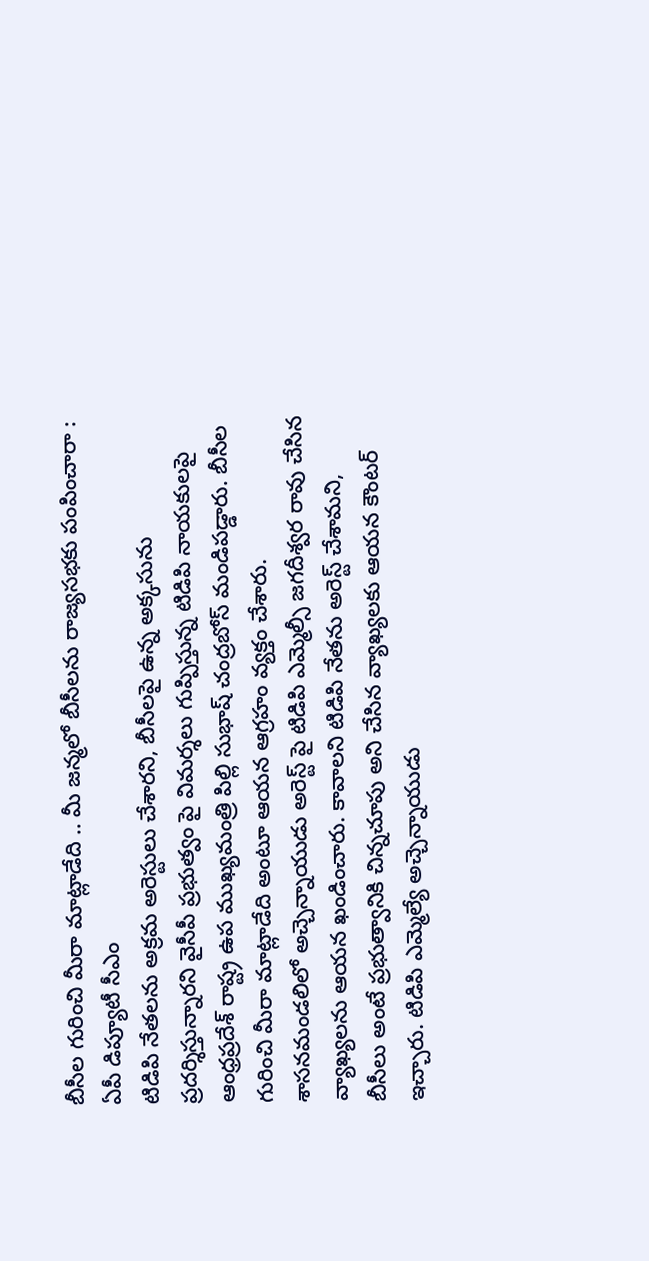బీసీల గురించి మీరా మాట్లాడేది .. మీ జన్మలో బీసీలను రాజ్యసభకు పంపించారా : ఏపీ డిప్యూటీ సీఎం
టిడిపి నేతలను అక్రమ అరెస్టులు చేశారని, బీసీలపై ఉన్న అక్కసును ప్రదర్శిస్తున్నారని వైసీపీ ప్రభుత్వం పై విమర్శలు గుప్పిస్తున్న టిడిపి నాయకులపై ఆంధ్రప్రదేశ్ రాష్ట్ర ఉప ముఖ్యమంత్రి పిల్లి సుభాష్ చంద్రబోస్ మండిపడ్డారు. బీసీల గురించి మీరా మాట్లాడేది అంటూ ఆయన ఆగ్రహం వ్యక్తం చేశారు.
శాసనమండలిలో అచ్చెన్నాయుడు అరెస్ట్ పై టిడిపి ఎమ్మెల్సీ జగదీశ్వర రావు చేసిన వ్యాఖ్యలను ఆయన ఖండించారు. కావాలని టిడిపి నేతను అరెస్ట్ చేశామని, బీసీలు అంటే ప్రభుత్వానికి చిన్నచూపు అని చేసిన వ్యాఖ్యలకు ఆయన కౌంటర్ ఇచ్చారు. టిడిపి ఎమ్మెల్యే అచ్చెన్నాయుడు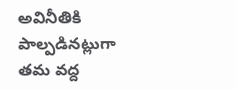అవినీతికి పాల్పడినట్లుగా తమ వద్ద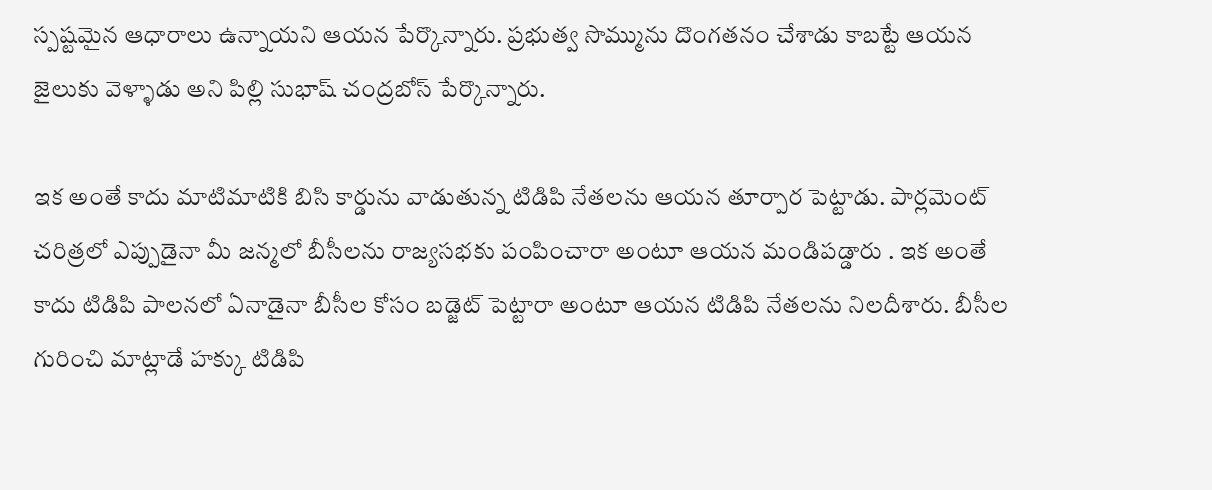స్పష్టమైన ఆధారాలు ఉన్నాయని ఆయన పేర్కొన్నారు. ప్రభుత్వ సొమ్మును దొంగతనం చేశాడు కాబట్టే ఆయన జైలుకు వెళ్ళాడు అని పిల్లి సుభాష్ చంద్రబోస్ పేర్కొన్నారు.

ఇక అంతే కాదు మాటిమాటికి బిసి కార్డును వాడుతున్న టిడిపి నేతలను ఆయన తూర్పార పెట్టాడు. పార్లమెంట్ చరిత్రలో ఎప్పుడైనా మీ జన్మలో బీసీలను రాజ్యసభకు పంపించారా అంటూ ఆయన మండిపడ్డారు . ఇక అంతే కాదు టిడిపి పాలనలో ఏనాడైనా బీసీల కోసం బడ్జెట్ పెట్టారా అంటూ ఆయన టిడిపి నేతలను నిలదీశారు. బీసీల గురించి మాట్లాడే హక్కు టిడిపి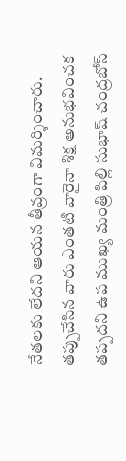నేతలకు లేదని ఆయన తీవ్రంగా విమర్శించారు. తప్పుచేసిన వారు ఎంతటి వారైనా శిక్ష అనుభవించక తప్పదని ఉప ముఖ్య మంత్రి పిల్లి సుభాష్ చంద్రబోస్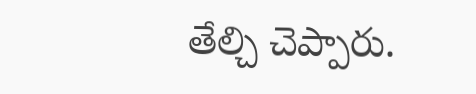తేల్చి చెప్పారు.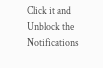Click it and Unblock the Notifications